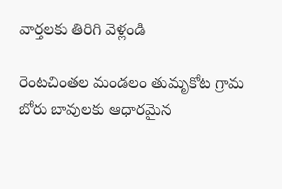వార్తలకు తిరిగి వెళ్లండి

రెంటచింతల మండలం తుమృకోట గ్రామ బోరు బావులకు ఆధారమైన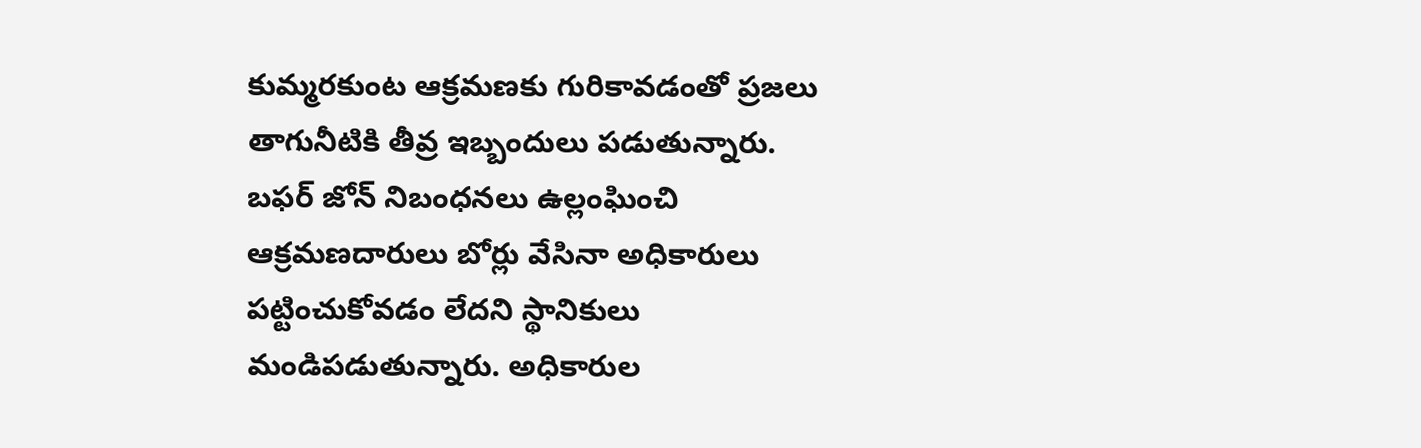కుమ్మరకుంట ఆక్రమణకు గురికావడంతో ప్రజలు తాగునీటికి తీవ్ర ఇబ్బందులు పడుతున్నారు.
బఫర్ జోన్ నిబంధనలు ఉల్లంఘించి ఆక్రమణదారులు బోర్లు వేసినా అధికారులు పట్టించుకోవడం లేదని స్థానికులు మండిపడుతున్నారు. అధికారుల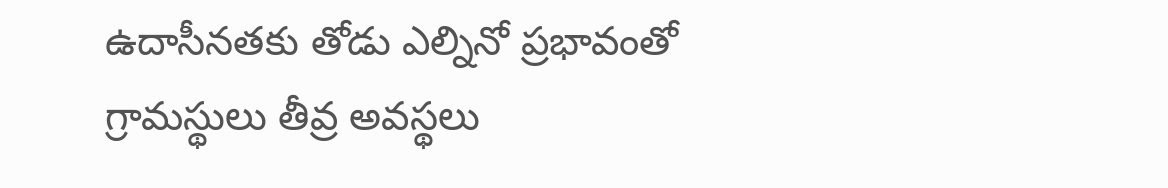ఉదాసీనతకు తోడు ఎల్నినో ప్రభావంతో గ్రామస్థులు తీవ్ర అవస్థలు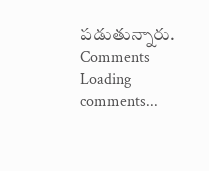పడుతున్నారు.
Comments
Loading comments...